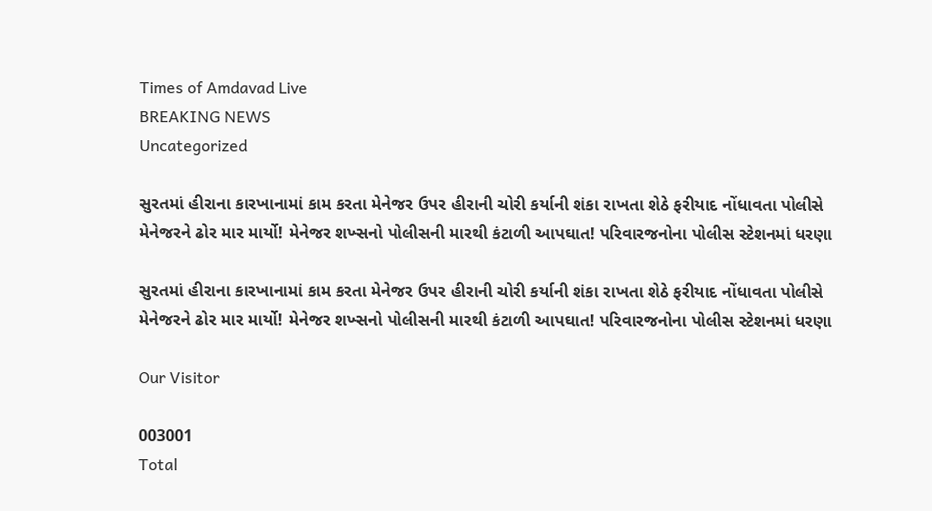Times of Amdavad Live
BREAKING NEWS
Uncategorized

સુરતમાં હીરાના કારખાનામાં કામ કરતા મેનેજર ઉપર હીરાની ચોરી કર્યાની શંકા રાખતા શેઠે ફરીયાદ નોંધાવતા પોલીસે મેનેજરને ઢોર માર માર્યો! મેનેજર શખ્સનો પોલીસની મારથી કંટાળી આપઘાત! પરિવારજનોના પોલીસ સ્ટેશનમાં ધરણા

સુરતમાં હીરાના કારખાનામાં કામ કરતા મેનેજર ઉપર હીરાની ચોરી કર્યાની શંકા રાખતા શેઠે ફરીયાદ નોંધાવતા પોલીસે મેનેજરને ઢોર માર માર્યો! મેનેજર શખ્સનો પોલીસની મારથી કંટાળી આપઘાત! પરિવારજનોના પોલીસ સ્ટેશનમાં ધરણા

Our Visitor

003001
Total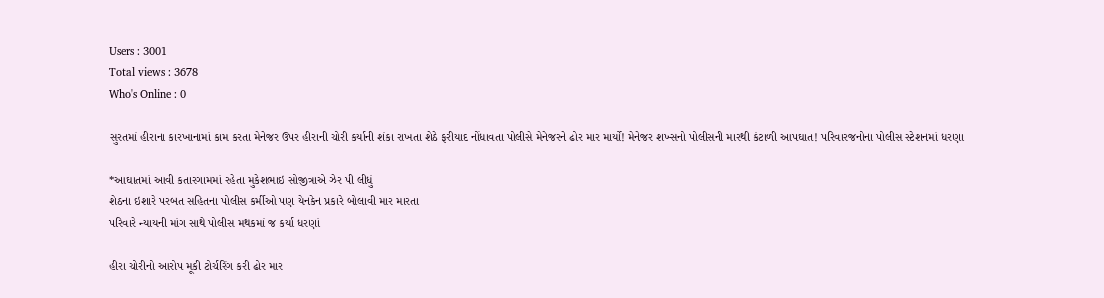Users : 3001
Total views : 3678
Who's Online : 0

સુરતમાં હીરાના કારખાનામાં કામ કરતા મેનેજર ઉપર હીરાની ચોરી કર્યાની શંકા રાખતા શેઠે ફરીયાદ નોંધાવતા પોલીસે મેનેજરને ઢોર માર માર્યો! મેનેજર શખ્સનો પોલીસની મારથી કંટાળી આપઘાત! પરિવારજનોના પોલીસ સ્ટેશનમાં ધરણા

*આઘાતમાં આવી કતારગામમાં રહેતા મુકેશભાઇ સોજીત્રાએ ઝેર પી લીધું
શેઠના ઇશારે પરબત સહિતના પોલીસ કર્મીઓ પણ યેનકેન પ્રકારે બોલાવી માર મારતા
પરિવારે ન્યાયની માંગ સાથે પોલીસ મથકમાં જ કર્યા ધરણાં

હીરા ચોરીનો આરોપ મૂકી ટોર્ચરિંગ કરી ઢોર માર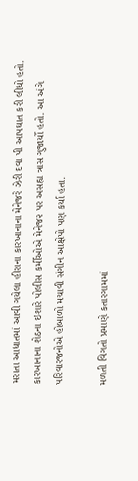મરાતા આધાતમાં આવી ગયેલા હીરાના કારખાનાના મેનેજરે ઝેરી દવા પી આપઘાત કરી લીધો હતો.
કારખાનાના શેઠના ઇશારે પોલીસ કર્મીઓએ મેનેજ૨ પર અસહ્ય ત્રાસ ગુજાર્યો હતો. આ અંગે પરિવારજનોએ હોબાળો મચાવી સંગીન આક્ષેપો પણ કર્યા હતા.

મળતી વિગતો પ્રમાણે કતારગામમાં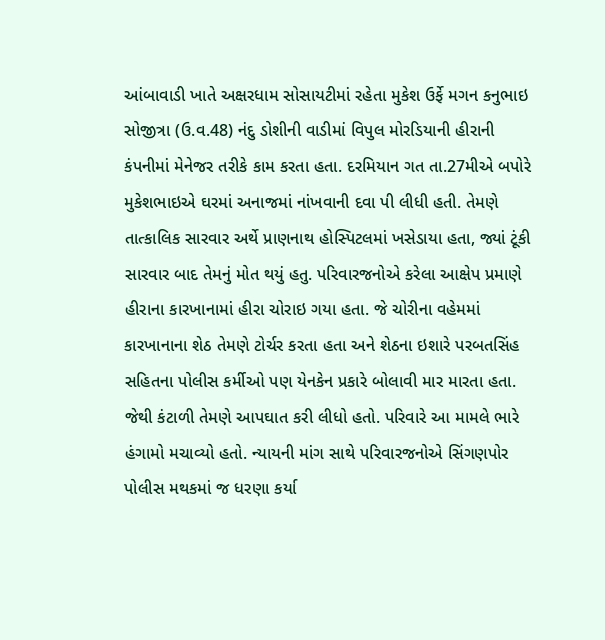આંબાવાડી ખાતે અક્ષરધામ સોસાયટીમાં રહેતા મુકેશ ઉર્ફે મગન કનુભાઇ સોજીત્રા (ઉ.વ.48) નંદુ ડોશીની વાડીમાં વિપુલ મોરડિયાની હીરાની કંપનીમાં મેનેજર તરીકે કામ કરતા હતા. દરમિયાન ગત તા.27મીએ બપોરે મુકેશભાઇએ ઘરમાં અનાજમાં નાંખવાની દવા પી લીધી હતી. તેમણે તાત્કાલિક સારવાર અર્થે પ્રાણનાથ હોસ્પિટલમાં ખસેડાયા હતા, જ્યાં ટૂંકી સારવાર બાદ તેમનું મોત થયું હતુ. પરિવારજનોએ કરેલા આક્ષેપ પ્રમાણે હીરાના કારખાનામાં હીરા ચોરાઇ ગયા હતા. જે ચોરીના વહેમમાં કારખાનાના શેઠ તેમણે ટોર્ચર કરતા હતા અને શેઠના ઇશારે પરબતસિંહ સહિતના પોલીસ કર્મીઓ પણ યેનકેન પ્રકારે બોલાવી માર મારતા હતા. જેથી કંટાળી તેમણે આપઘાત કરી લીધો હતો. પરિવારે આ મામલે ભારે હંગામો મચાવ્યો હતો. ન્યાયની માંગ સાથે પરિવારજનોએ સિંગણપોર પોલીસ મથકમાં જ ધરણા કર્યા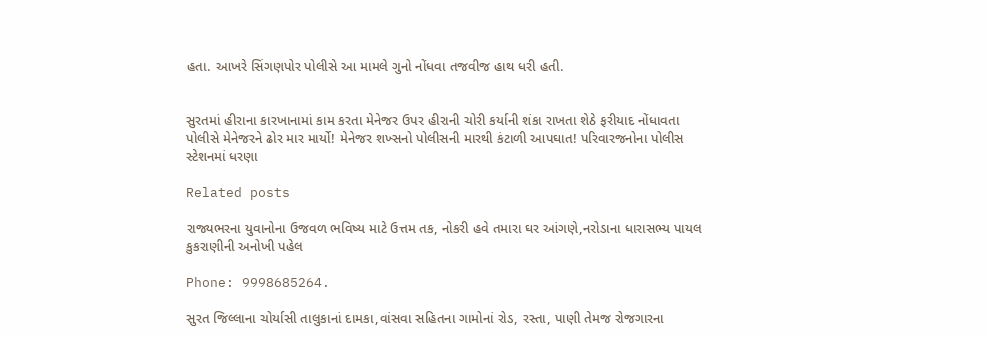હતા. આખરે સિંગણપોર પોલીસે આ મામલે ગુનો નોંધવા તજવીજ હાથ ધરી હતી.


સુરતમાં હીરાના કારખાનામાં કામ કરતા મેનેજર ઉપર હીરાની ચોરી કર્યાની શંકા રાખતા શેઠે ફરીયાદ નોંધાવતા પોલીસે મેનેજરને ઢોર માર માર્યો! મેનેજર શખ્સનો પોલીસની મારથી કંટાળી આપઘાત! પરિવારજનોના પોલીસ સ્ટેશનમાં ધરણા

Related posts

રાજ્યભરના યુવાનોના ઉજવળ ભવિષ્ય માટે ઉત્તમ તક, નોકરી હવે તમારા ઘર આંગણે,નરોડાના ધારાસભ્ય પાયલ કુકરાણીની અનોખી પહેલ

Phone: 9998685264.

સુરત જિલ્લાના ચોર્યાસી તાલુકાનાં દામકા,વાંસવા સહિતના ગામોનાં રોડ, રસ્તા, પાણી તેમજ રોજગારના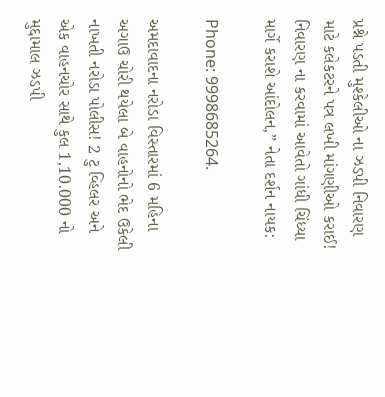પ્રશ્ને પડતી મુશ્કેલીઓ ના ઝડપી નિવારણ માટે કલેકટરને પત્ર લખી માંગણીઓ કરાઈ! નિવારણ ના કરવામાં આવેતો ગાંધી ચિંધ્યા માર્ગે કરાશે આંદોલન,” નેતા દર્શન નાયક:

Phone: 9998685264.

અમદાવાદના નરોડા વિસ્તારમાં 6 મહિના અગાઉ ચોરી થયેલા બે વાહનોનો ભેદ ઉકેલી નાખતી નરોડા પોલીસ! 2 ટુ વ્હિલર અને એક વાહનચોર સાથે કુલ 1,10.000 નો મુદ્દામાલ ઝડપી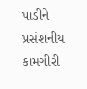પાડીને પ્રસંશનીય કામગીરી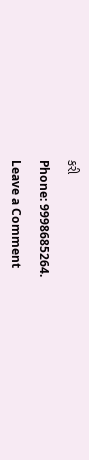કરી

Phone: 9998685264.

Leave a Comment